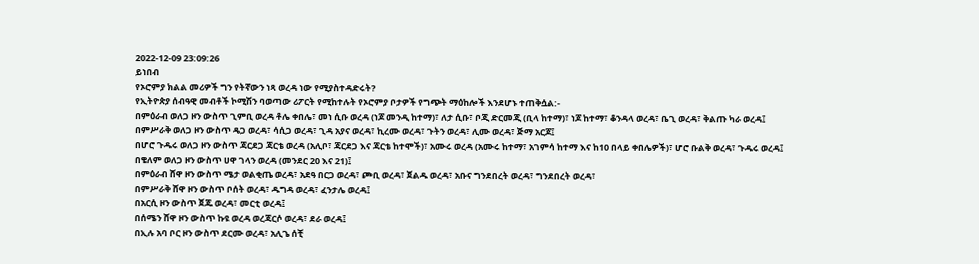2022-12-09 23:09:26
ይነበብ
የኦሮምያ ክልል መሪዎች ግን የትኛውን ነጻ ወረዳ ነው የሚያስተዳድሩት?
የኢትዮጵያ ሰብዓዊ መብቶች ኮሚሽን ባወጣው ሪፖርት የሚከተሉት የኦሮምያ ቦታዎች የግጭት ማዕከሎች እንደሆኑ ተጠቅሷል:-
በምዕራብ ወለጋ ዞን ውስጥ ጊምቢ ወረዳ ቶሌ ቀበሌ፣ መነ ሲቡ ወረዳ (ነጆ መንዲ ከተማ)፣ ለታ ሲቡ፣ ቦጂ ድርመጂ (ቢላ ከተማ)፣ ነጆ ከተማ፣ ቆንዳላ ወረዳ፣ ቤጊ ወረዳ፣ ቅልጡ ካራ ወረዳ፤
በምሥራቅ ወለጋ ዞን ውስጥ ዴጋ ወረዳ፣ ሳሲጋ ወረዳ፣ ጊዳ አያና ወረዳ፣ ኪረሙ ወረዳ፣ ጉትን ወረዳ፣ ሊሙ ወረዳ፣ ጅማ አርጆ፤
በሆሮ ጉዱሩ ወለጋ ዞን ውስጥ ጃርደጋ ጃርቴ ወረዳ (አሊቦ፣ ጃርደጋ እና ጃርቴ ከተሞች)፣ አሙሩ ወረዳ (አሙሩ ከተማ፣ አገምሳ ከተማ እና ከ10 በላይ ቀበሌዎች)፣ ሆሮ ቡልቅ ወረዳ፣ ጉዱሩ ወረዳ፤
በቄለም ወለጋ ዞን ውስጥ ሀዋ ገላን ወረዳ (መንደር 20 እና 21)፤
በምዕራብ ሸዋ ዞን ውስጥ ሜታ ወልቂጤ ወረዳ፣ አደዓ በርጋ ወረዳ፣ ጮቢ ወረዳ፣ ጀልዱ ወረዳ፣ አቡና ግንደበረት ወረዳ፣ ግንደበረት ወረዳ፣
በምሥራቅ ሸዋ ዞን ውስጥ ቦሰት ወረዳ፣ ዱግዳ ወረዳ፣ ፈንታሌ ወረዳ፤
በአርሲ ዞን ውስጥ ጀጁ ወረዳ፣ መርቲ ወረዳ፤
በሰሜን ሸዋ ዞን ውስጥ ኩዩ ወረዳ ወረጃርሶ ወረዳ፣ ደራ ወረዳ፤
በኢሉ አባ ቦር ዞን ውስጥ ደርሙ ወረዳ፣ አሊጌ ሰቺ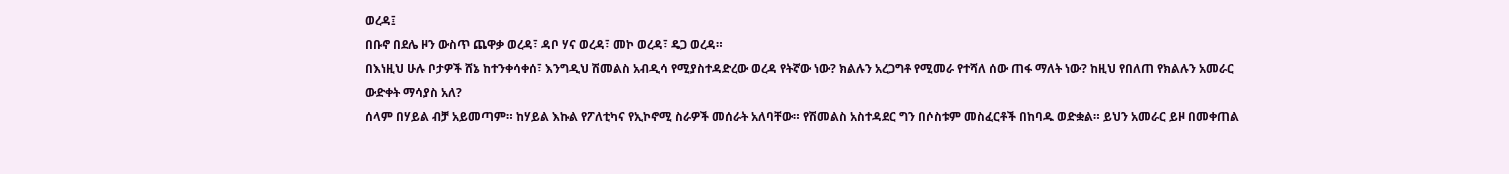ወረዳ፤
በቡኖ በደሌ ዞን ውስጥ ጨዋቃ ወረዳ፣ ዳቦ ሃና ወረዳ፣ መኮ ወረዳ፣ ዴጋ ወረዳ።
በእነዚህ ሁሉ ቦታዎች ሸኔ ከተንቀሳቀሰ፣ እንግዲህ ሽመልስ አብዲሳ የሚያስተዳድረው ወረዳ የትኛው ነው? ክልሉን አረጋግቶ የሚመራ የተሻለ ሰው ጠፋ ማለት ነው? ከዚህ የበለጠ የክልሉን አመራር ውድቀት ማሳያስ አለ?
ሰላም በሃይል ብቻ አይመጣም። ከሃይል እኩል የፖለቲካና የኢኮኖሚ ስራዎች መሰራት አለባቸው። የሽመልስ አስተዳደር ግን በሶስቱም መስፈርቶች በከባዱ ወድቋል። ይህን አመራር ይዞ በመቀጠል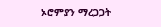ኦሮምያን ማረጋጋት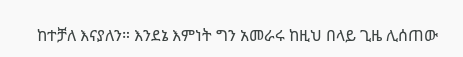ከተቻለ እናያለን። እንደኔ እምነት ግን አመራሩ ከዚህ በላይ ጊዜ ሊሰጠው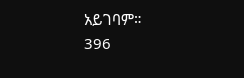አይገባም።
396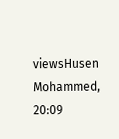viewsHusen Mohammed, 20:09